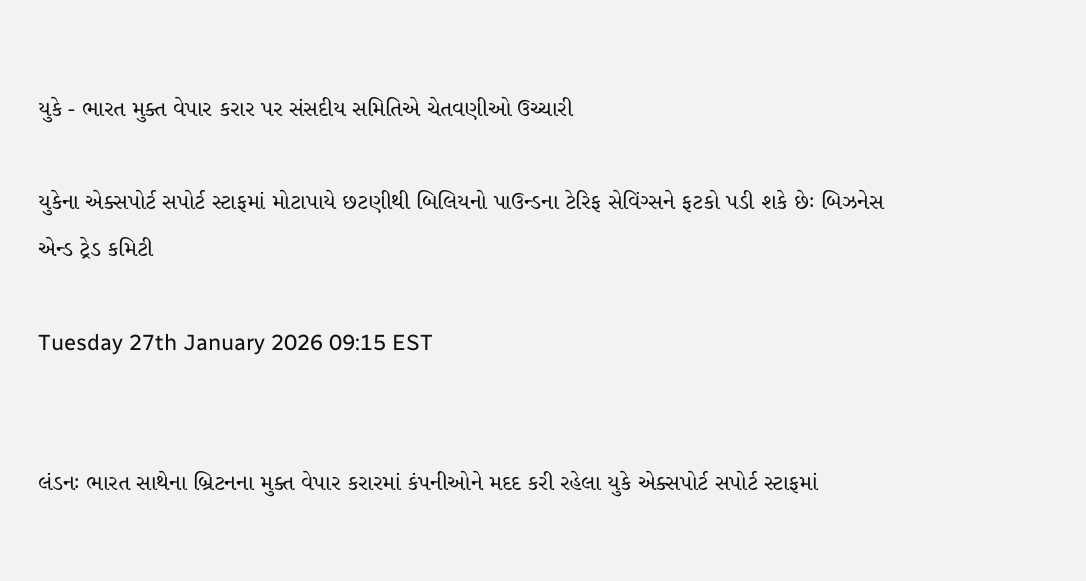યુકે - ભારત મુક્ત વેપાર કરાર પર સંસદીય સમિતિએ ચેતવણીઓ ઉચ્ચારી

યુકેના એક્સપોર્ટ સપોર્ટ સ્ટાફમાં મોટાપાયે છટણીથી બિલિયનો પાઉન્ડના ટેરિફ સેવિંગ્સને ફટકો પડી શકે છેઃ બિઝનેસ એન્ડ ટ્રેડ કમિટી

Tuesday 27th January 2026 09:15 EST


લંડનઃ ભારત સાથેના બ્રિટનના મુક્ત વેપાર કરારમાં કંપનીઓને મદદ કરી રહેલા યુકે એક્સપોર્ટ સપોર્ટ સ્ટાફમાં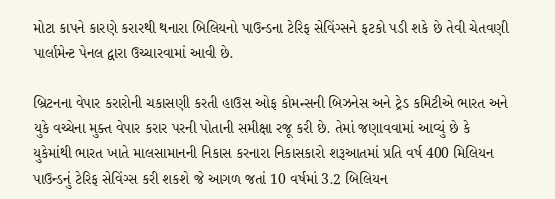મોટા કાપને કારણે કરારથી થનારા બિલિયનો પાઉન્ડના ટેરિફ સેવિંગ્સને ફટકો પડી શકે છે તેવી ચેતવણી પાર્લામેન્ટ પેનલ દ્વારા ઉચ્ચારવામાં આવી છે.

બ્રિટનના વેપાર કરારોની ચકાસણી કરતી હાઉસ ઓફ કોમન્સની બિઝનેસ અને ટ્રેડ કમિટીએ ભારત અને યુકે વચ્ચેના મુક્ત વેપાર કરાર પરની પોતાની સમીક્ષા રજૂ કરી છે. તેમાં જણાવવામાં આવ્યું છે કે યુકેમાંથી ભારત ખાતે માલસામાનની નિકાસ કરનારા નિકાસકારો શરૂઆતમાં પ્રતિ વર્ષ 400 મિલિયન પાઉન્ડનું ટેરિફ સેવિંગ્સ કરી શકશે જે આગળ જતાં 10 વર્ષમાં 3.2 બિલિયન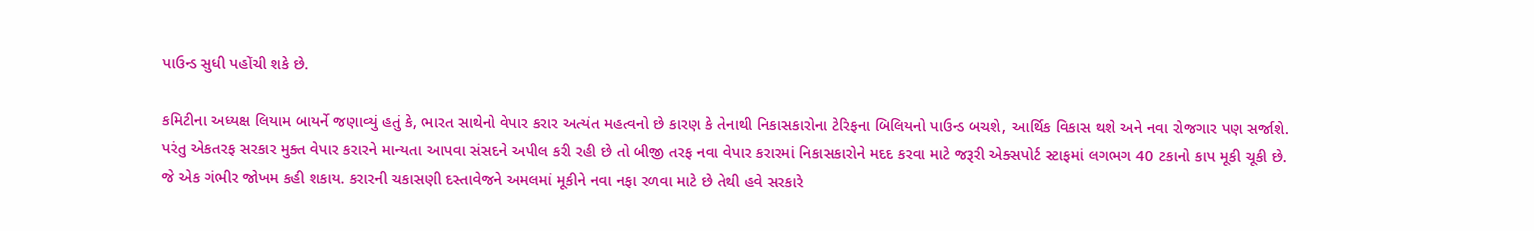પાઉન્ડ સુધી પહોંચી શકે છે.

કમિટીના અધ્યક્ષ લિયામ બાયર્ને જણાવ્યું હતું કે, ભારત સાથેનો વેપાર કરાર અત્યંત મહત્વનો છે કારણ કે તેનાથી નિકાસકારોના ટેરિફના બિલિયનો પાઉન્ડ બચશે, આર્થિક વિકાસ થશે અને નવા રોજગાર પણ સર્જાશે. પરંતુ એકતરફ સરકાર મુક્ત વેપાર કરારને માન્યતા આપવા સંસદને અપીલ કરી રહી છે તો બીજી તરફ નવા વેપાર કરારમાં નિકાસકારોને મદદ કરવા માટે જરૂરી એક્સપોર્ટ સ્ટાફમાં લગભગ 40 ટકાનો કાપ મૂકી ચૂકી છે. જે એક ગંભીર જોખમ કહી શકાય. કરારની ચકાસણી દસ્તાવેજને અમલમાં મૂકીને નવા નફા રળવા માટે છે તેથી હવે સરકારે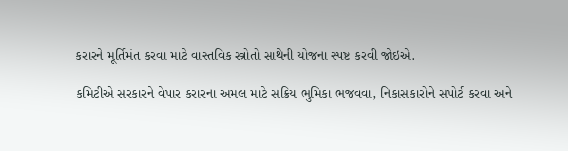કરારને મૂર્તિમંત કરવા માટે વાસ્તવિક સ્ત્રોતો સાથેની યોજના સ્પષ્ટ કરવી જોઇએ.

કમિટીએ સરકારને વેપાર કરારના અમલ માટે સક્રિય ભુમિકા ભજવવા, નિકાસકારોને સપોર્ટ કરવા અને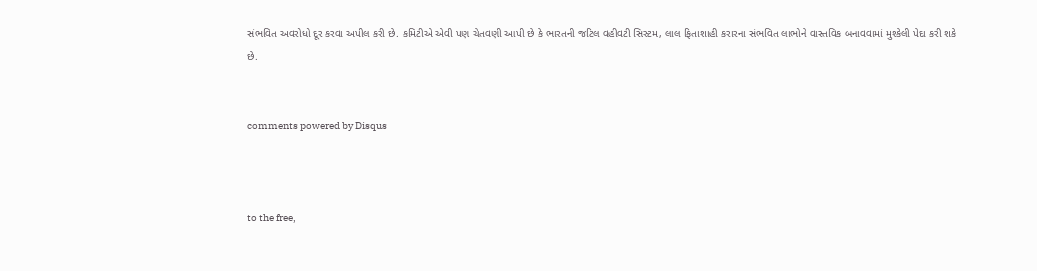સંભવિત અવરોધો દૂર કરવા અપીલ કરી છે. કમિટીએ એવી પણ ચેતવણી આપી છે કે ભારતની જટિલ વહીવટી સિસ્ટમ, લાલ ફિતાશાહી કરારના સંભવિત લાભોને વાસ્તવિક બનાવવામાં મુશ્કેલી પેદા કરી શકે છે.


comments powered by Disqus



to the free,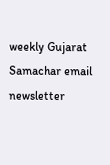weekly Gujarat Samachar email newsletter